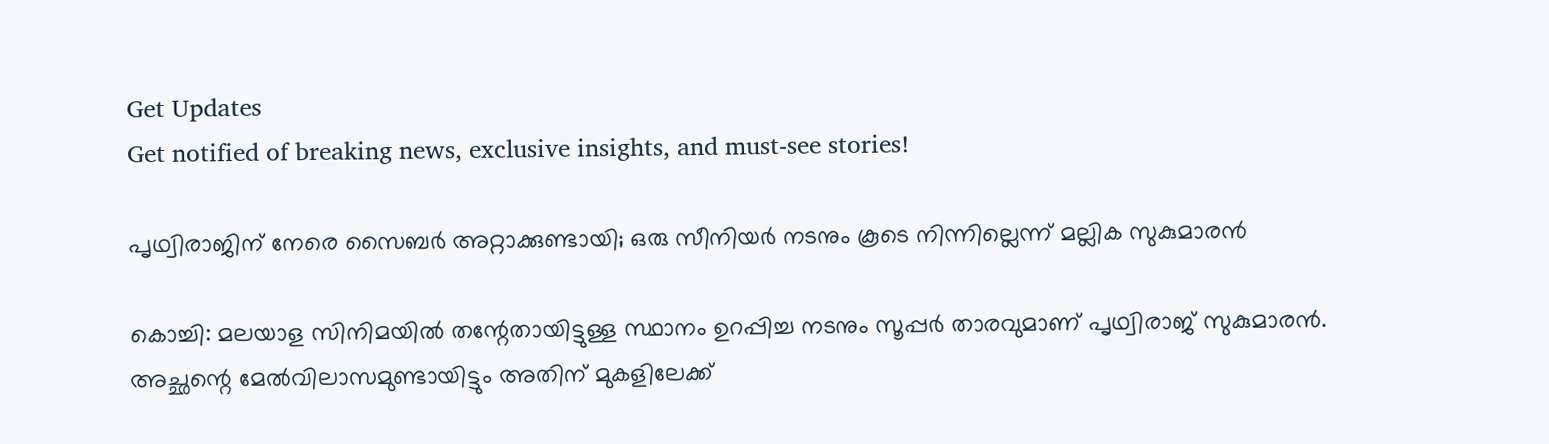Get Updates
Get notified of breaking news, exclusive insights, and must-see stories!

പൃഥ്വിരാജിന് നേരെ സൈബര്‍ അറ്റാക്കുണ്ടായി; ഒരു സീനിയര്‍ നടനും കൂടെ നിന്നില്ലെന്ന് മല്ലിക സുകുമാരന്‍

കൊച്ചി: മലയാള സിനിമയില്‍ തന്റേതായിട്ടുള്ള സ്ഥാനം ഉറപ്പിച്ച നടനും സൂപ്പര്‍ താരവുമാണ് പൃഥ്വിരാജ് സുകുമാരന്‍. അച്ഛന്റെ മേല്‍വിലാസമുണ്ടായിട്ടും അതിന് മുകളിലേക്ക്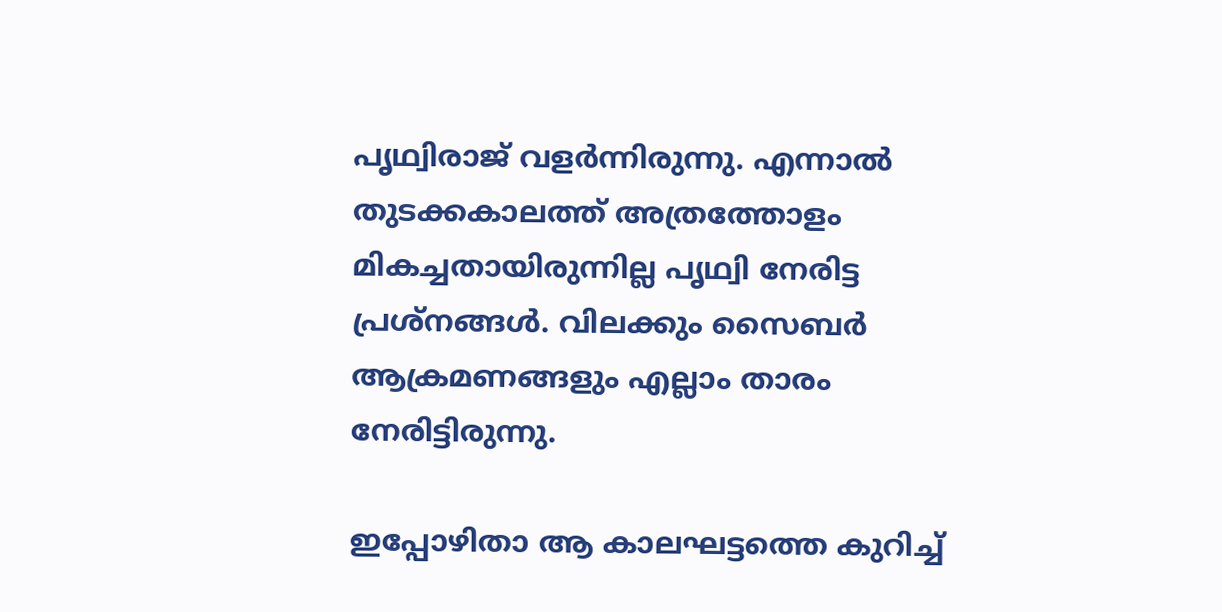പൃഥ്വിരാജ് വളര്‍ന്നിരുന്നു. എന്നാല്‍ തുടക്കകാലത്ത് അത്രത്തോളം മികച്ചതായിരുന്നില്ല പൃഥ്വി നേരിട്ട പ്രശ്‌നങ്ങള്‍. വിലക്കും സൈബര്‍ ആക്രമണങ്ങളും എല്ലാം താരം നേരിട്ടിരുന്നു.

ഇപ്പോഴിതാ ആ കാലഘട്ടത്തെ കുറിച്ച്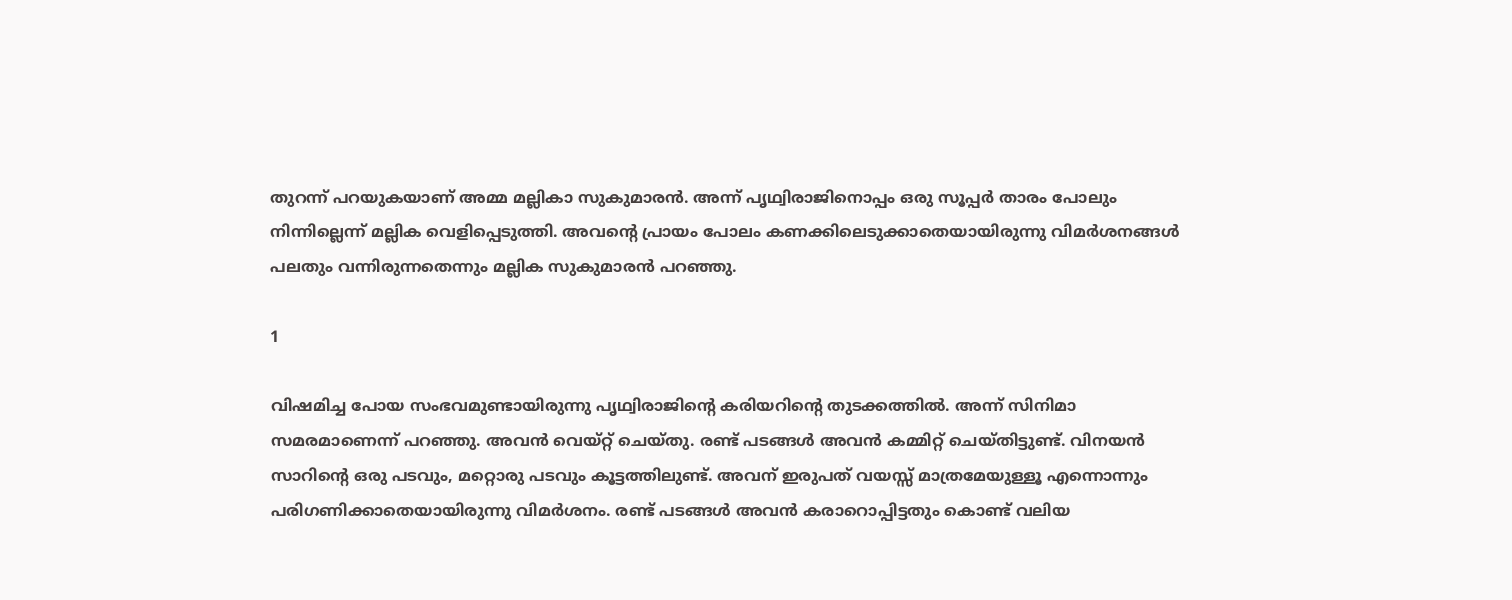തുറന്ന് പറയുകയാണ് അമ്മ മല്ലികാ സുകുമാരന്‍. അന്ന് പൃഥ്വിരാജിനൊപ്പം ഒരു സൂപ്പര്‍ താരം പോലും നിന്നില്ലെന്ന് മല്ലിക വെളിപ്പെടുത്തി. അവന്റെ പ്രായം പോലം കണക്കിലെടുക്കാതെയായിരുന്നു വിമര്‍ശനങ്ങള്‍ പലതും വന്നിരുന്നതെന്നും മല്ലിക സുകുമാരന്‍ പറഞ്ഞു.

1

വിഷമിച്ച പോയ സംഭവമുണ്ടായിരുന്നു പൃഥ്വിരാജിന്റെ കരിയറിന്റെ തുടക്കത്തില്‍. അന്ന് സിനിമാ സമരമാണെന്ന് പറഞ്ഞു. അവന്‍ വെയ്റ്റ് ചെയ്തു. രണ്ട് പടങ്ങള്‍ അവന്‍ കമ്മിറ്റ് ചെയ്തിട്ടുണ്ട്. വിനയന്‍ സാറിന്റെ ഒരു പടവും, മറ്റൊരു പടവും കൂട്ടത്തിലുണ്ട്. അവന് ഇരുപത് വയസ്സ് മാത്രമേയുള്ളൂ എന്നൊന്നും പരിഗണിക്കാതെയായിരുന്നു വിമര്‍ശനം. രണ്ട് പടങ്ങള്‍ അവന്‍ കരാറൊപ്പിട്ടതും കൊണ്ട് വലിയ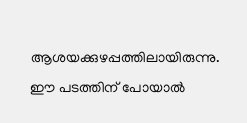ആശയക്കുഴപ്പത്തിലായിരുന്നു. ഈ പടത്തിന് പോയാല്‍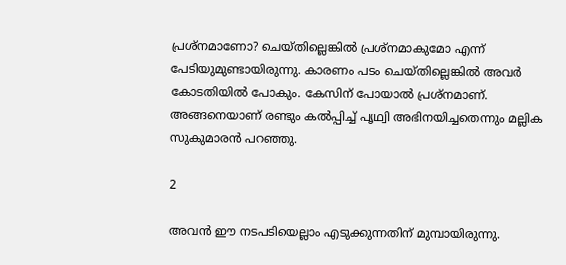പ്രശ്‌നമാണോ? ചെയ്തില്ലെങ്കില്‍ പ്രശ്‌നമാകുമോ എന്ന് പേടിയുമുണ്ടായിരുന്നു. കാരണം പടം ചെയ്തില്ലെങ്കില്‍ അവര്‍ കോടതിയില്‍ പോകും. കേസിന് പോയാല്‍ പ്രശ്‌നമാണ്. അങ്ങനെയാണ് രണ്ടും കല്‍പ്പിച്ച് പൃഥ്വി അഭിനയിച്ചതെന്നും മല്ലിക സുകുമാരന്‍ പറഞ്ഞു.

2

അവന്‍ ഈ നടപടിയെല്ലാം എടുക്കുന്നതിന് മുമ്പായിരുന്നു.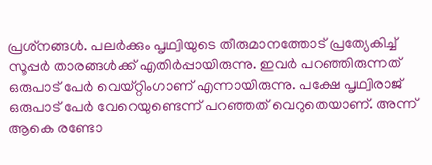പ്രശ്‌നങ്ങള്‍. പലര്‍ക്കും പൃഥ്വിയുടെ തീരുമാനത്തോട് പ്രത്യേകിച്ച് സൂപ്പര്‍ താരങ്ങള്‍ക്ക് എതിര്‍പ്പായിരുന്നു. ഇവര്‍ പറഞ്ഞിരുന്നത് ഒരുപാട് പേര്‍ വെയ്റ്റിംഗാണ് എന്നായിരുന്നു. പക്ഷേ പൃഥ്വിരാജ് ഒരുപാട് പേര്‍ വേറെയുണ്ടെന്ന് പറഞ്ഞത് വെറുതെയാണ്. അന്ന് ആകെ രണ്ടോ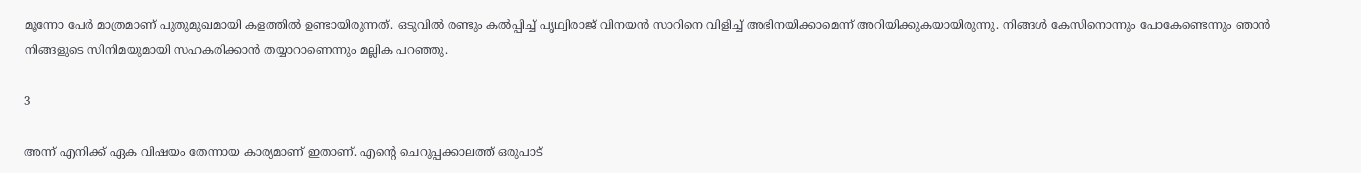മൂന്നോ പേര്‍ മാത്രമാണ് പുതുമുഖമായി കളത്തില്‍ ഉണ്ടായിരുന്നത്. ഒടുവില്‍ രണ്ടും കല്‍പ്പിച്ച് പൃഥ്വിരാജ് വിനയന്‍ സാറിനെ വിളിച്ച് അഭിനയിക്കാമെന്ന് അറിയിക്കുകയായിരുന്നു. നിങ്ങള്‍ കേസിനൊന്നും പോകേണ്ടെന്നും ഞാന്‍ നിങ്ങളുടെ സിനിമയുമായി സഹകരിക്കാന്‍ തയ്യാറാണെന്നും മല്ലിക പറഞ്ഞു.

3

അന്ന് എനിക്ക് ഏക വിഷയം തേന്നായ കാര്യമാണ് ഇതാണ്. എന്റെ ചെറുപ്പക്കാലത്ത് ഒരുപാട്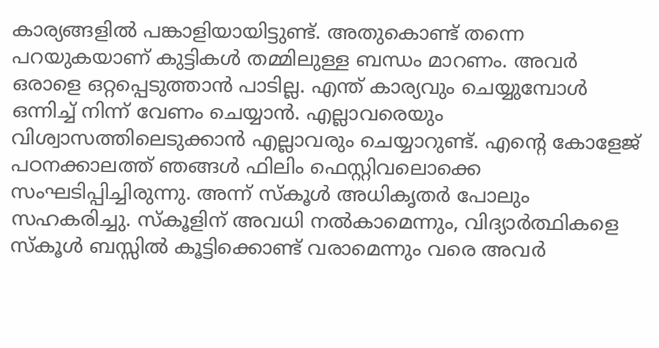കാര്യങ്ങളില്‍ പങ്കാളിയായിട്ടുണ്ട്. അതുകൊണ്ട് തന്നെ പറയുകയാണ് കുട്ടികള്‍ തമ്മിലുള്ള ബന്ധം മാറണം. അവര്‍ ഒരാളെ ഒറ്റപ്പെടുത്താന്‍ പാടില്ല. എന്ത് കാര്യവും ചെയ്യുമ്പോള്‍ ഒന്നിച്ച് നിന്ന് വേണം ചെയ്യാന്‍. എല്ലാവരെയും വിശ്വാസത്തിലെടുക്കാന്‍ എല്ലാവരും ചെയ്യാറുണ്ട്. എന്റെ കോളേജ് പഠനക്കാലത്ത് ഞങ്ങള്‍ ഫിലിം ഫെസ്റ്റിവലൊക്കെ സംഘടിപ്പിച്ചിരുന്നു. അന്ന് സ്‌കൂള്‍ അധികൃതര്‍ പോലും സഹകരിച്ചു. സ്‌കൂളിന് അവധി നല്‍കാമെന്നും, വിദ്യാര്‍ത്ഥികളെ സ്‌കൂള്‍ ബസ്സില്‍ കൂട്ടിക്കൊണ്ട് വരാമെന്നും വരെ അവര്‍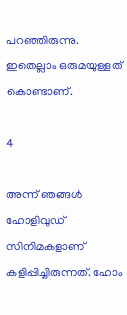പറഞ്ഞിരുന്നു. ഇതെല്ലാം ഒരുമയുള്ളത് കൊണ്ടാണ്.

4

അന്ന് ഞങ്ങള്‍ ഹോളിവുഡ് സിനിമകളാണ് കളിപ്പിച്ചിരുന്നത്. ഹോം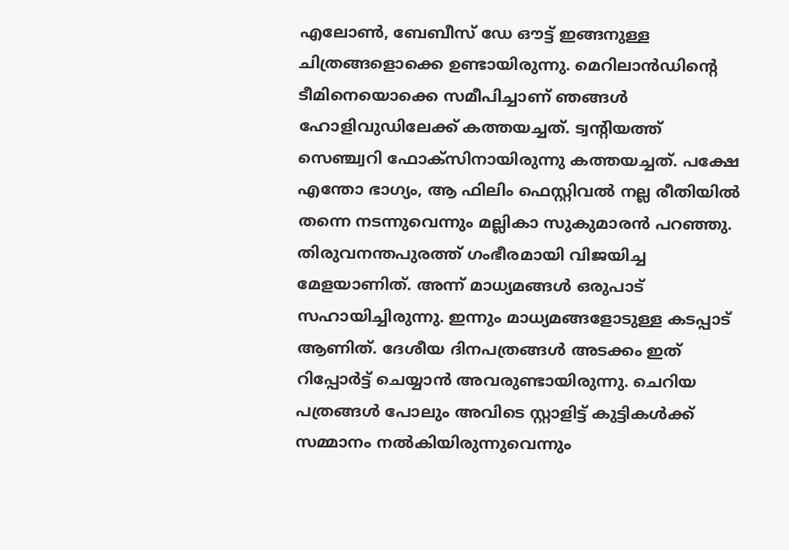എലോണ്‍, ബേബീസ് ഡേ ഔട്ട് ഇങ്ങനുള്ള ചിത്രങ്ങളൊക്കെ ഉണ്ടായിരുന്നു. മെറിലാന്‍ഡിന്റെ ടീമിനെയൊക്കെ സമീപിച്ചാണ് ഞങ്ങള്‍ ഹോളിവുഡിലേക്ക് കത്തയച്ചത്. ട്വന്റിയത്ത് സെഞ്ച്വറി ഫോക്‌സിനായിരുന്നു കത്തയച്ചത്. പക്ഷേ എന്തോ ഭാഗ്യം, ആ ഫിലിം ഫെസ്റ്റിവല്‍ നല്ല രീതിയില്‍ തന്നെ നടന്നുവെന്നും മല്ലികാ സുകുമാരന്‍ പറഞ്ഞു. തിരുവനന്തപുരത്ത് ഗംഭീരമായി വിജയിച്ച മേളയാണിത്. അന്ന് മാധ്യമങ്ങള്‍ ഒരുപാട് സഹായിച്ചിരുന്നു. ഇന്നും മാധ്യമങ്ങളോടുള്ള കടപ്പാട് ആണിത്. ദേശീയ ദിനപത്രങ്ങള്‍ അടക്കം ഇത് റിപ്പോര്‍ട്ട് ചെയ്യാന്‍ അവരുണ്ടായിരുന്നു. ചെറിയ പത്രങ്ങള്‍ പോലും അവിടെ സ്റ്റാളിട്ട് കുട്ടികള്‍ക്ക് സമ്മാനം നല്‍കിയിരുന്നുവെന്നും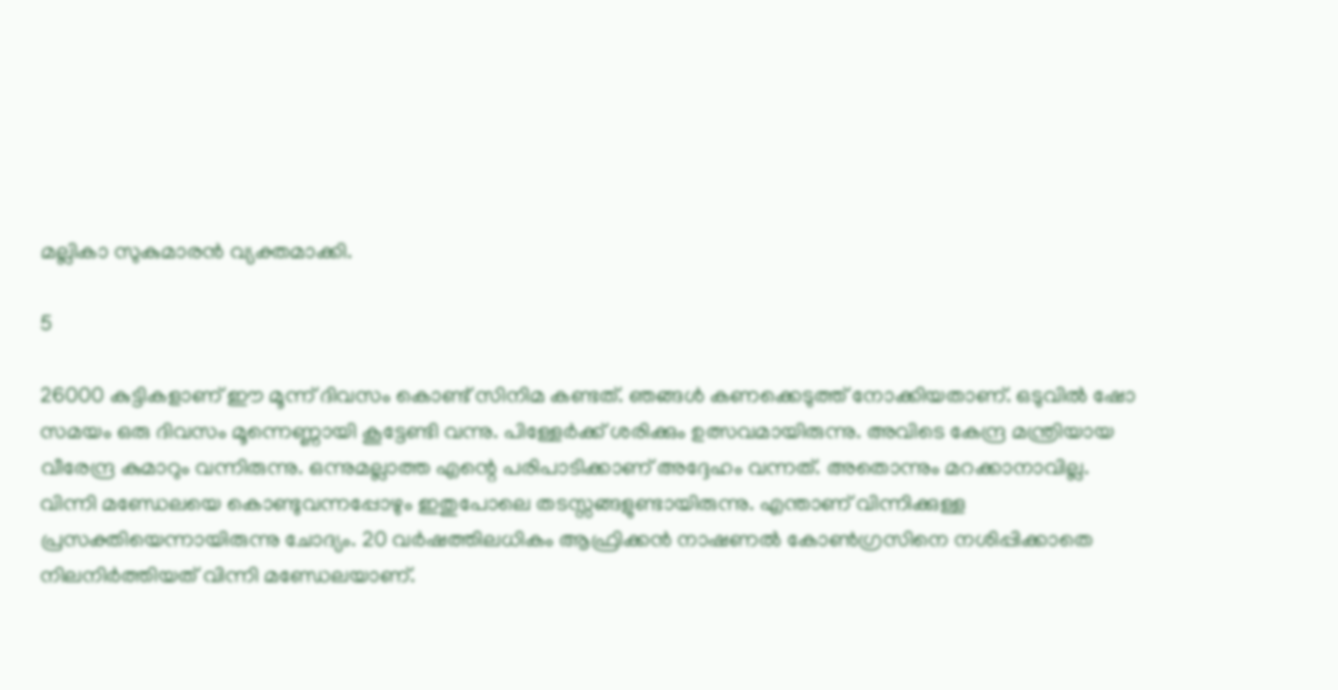മല്ലികാ സുകുമാരന്‍ വ്യക്തമാക്കി.

5

26000 കുട്ടികളാണ് ഈ മൂന്ന് ദിവസം കൊണ്ട് സിനിമ കണ്ടത്. ഞങ്ങള്‍ കണക്കെടുത്ത് നോക്കിയതാണ്. ഒടുവില്‍ ഷോ സമയം ഒരു ദിവസം മൂന്നെണ്ണായി കൂട്ടേണ്ടി വന്നു. പിള്ളേര്‍ക്ക് ശരിക്കും ഉത്സവമായിരുന്നു. അവിടെ കേന്ദ്ര മന്ത്രിയായ വീരേന്ദ്ര കുമാറും വന്നിരുന്നു. ഒന്നുമല്ലാത്ത എന്റെ പരിപാടിക്കാണ് അദ്ദേഹം വന്നത്. അതൊന്നും മറക്കാനാവില്ല. വിന്നി മണ്ഡേലയെ കൊണ്ടുവന്നപ്പോഴും ഇതുപോലെ തടസ്സങ്ങളുണ്ടായിരുന്നു. എന്താണ് വിന്നിക്കുള്ള പ്രസക്തിയെന്നായിരുന്നു ചോദ്യം. 20 വര്‍ഷത്തിലധികം ആഫ്രിക്കന്‍ നാഷണല്‍ കോണ്‍ഗ്രസിനെ നശിപ്പിക്കാതെ നിലനിര്‍ത്തിയത് വിന്നി മണ്ഡേലയാണ്.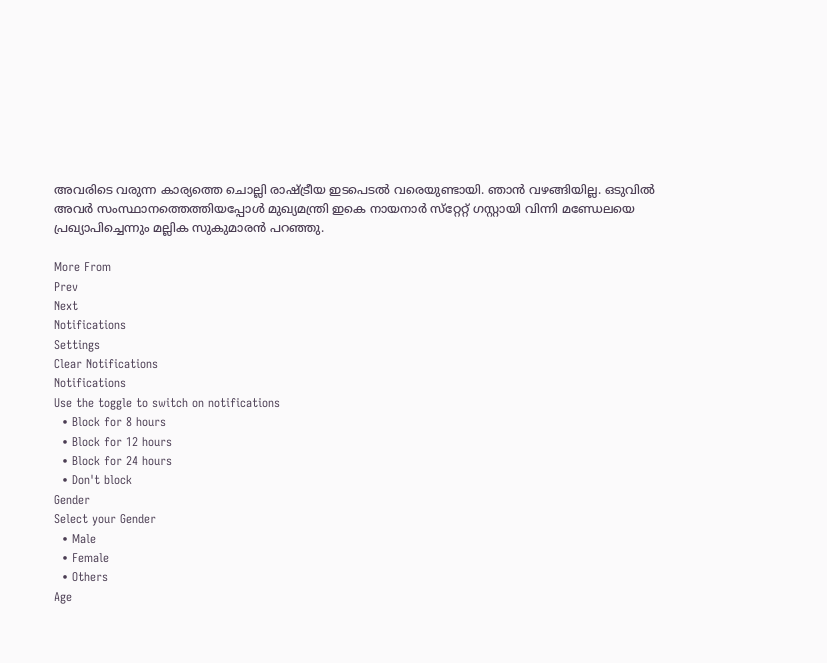അവരിടെ വരുന്ന കാര്യത്തെ ചൊല്ലി രാഷ്ട്രീയ ഇടപെടല്‍ വരെയുണ്ടായി. ഞാന്‍ വഴങ്ങിയില്ല. ഒടുവില്‍ അവര്‍ സംസ്ഥാനത്തെത്തിയപ്പോള്‍ മുഖ്യമന്ത്രി ഇകെ നായനാര്‍ സ്‌റ്റേറ്റ് ഗസ്റ്റായി വിന്നി മണ്ഡേലയെ പ്രഖ്യാപിച്ചെന്നും മല്ലിക സുകുമാരന്‍ പറഞ്ഞു.

More From
Prev
Next
Notifications
Settings
Clear Notifications
Notifications
Use the toggle to switch on notifications
  • Block for 8 hours
  • Block for 12 hours
  • Block for 24 hours
  • Don't block
Gender
Select your Gender
  • Male
  • Female
  • Others
Age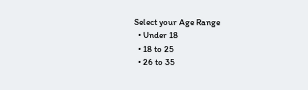Select your Age Range
  • Under 18
  • 18 to 25
  • 26 to 35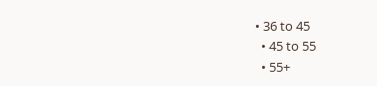• 36 to 45
  • 45 to 55
  • 55+